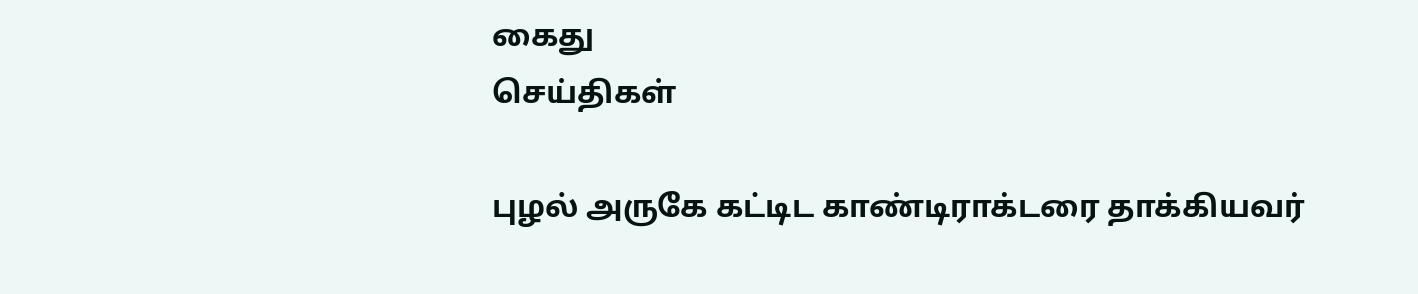கைது
செய்திகள்

புழல் அருகே கட்டிட காண்டிராக்டரை தாக்கியவர்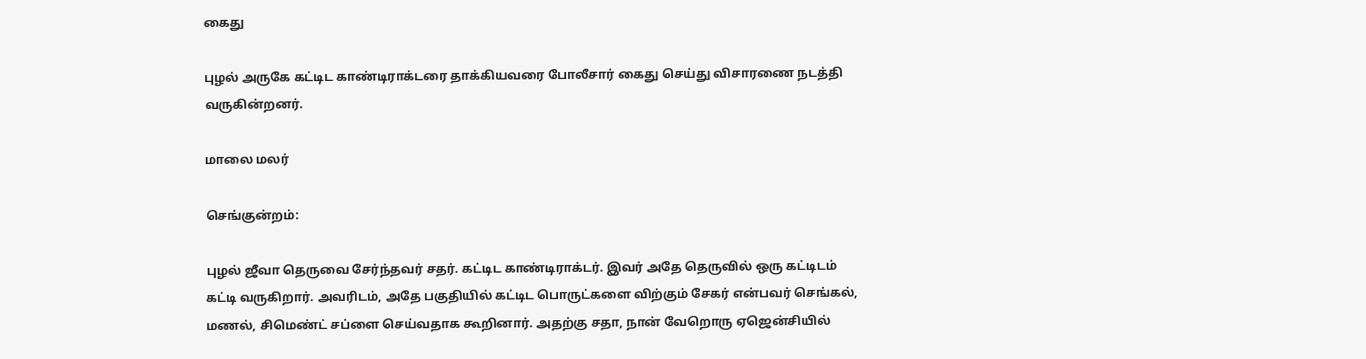கைது

புழல் அருகே கட்டிட காண்டிராக்டரை தாக்கியவரை போலீசார் கைது செய்து விசாரணை நடத்தி வருகின்றனர்.

மாலை மலர்

செங்குன்றம்:

புழல் ஜீவா தெருவை சேர்ந்தவர் சதர். கட்டிட காண்டிராக்டர். இவர் அதே தெருவில் ஒரு கட்டிடம் கட்டி வருகிறார். அவரிடம், அதே பகுதியில் கட்டிட பொருட்களை விற்கும் சேகர் என்பவர் செங்கல், மணல், சிமெண்ட் சப்ளை செய்வதாக கூறினார். அதற்கு சதா, நான் வேறொரு ஏஜென்சியில்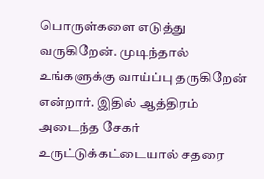பொருள்களை எடுத்து வருகிறேன். முடிந்தால் உங்களுக்கு வாய்ப்பு தருகிறேன் என்றார். இதில் ஆத்திரம் அடைந்த சேகர் உருட்டுக்கட்டையால் சதரை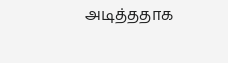அடித்ததாக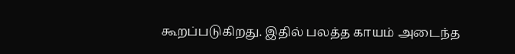கூறப்படுகிறது. இதில் பலத்த காயம் அடைந்த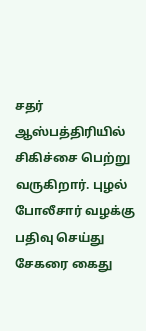சதர் ஆஸ்பத்திரியில் சிகிச்சை பெற்று வருகிறார். புழல் போலீசார் வழக்கு பதிவு செய்து சேகரை கைது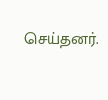செய்தனர்.